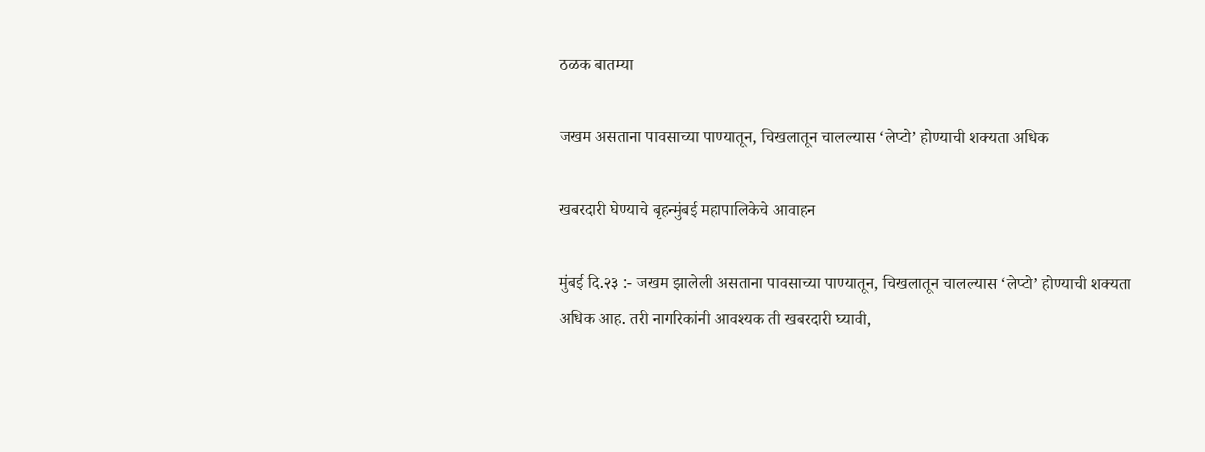ठळक बातम्या

जखम असताना पावसाच्या पाण्यातून, चिखलातून चालल्यास ‘लेप्टो’ होण्याची शक्यता अधिक

खबरदारी घेण्याचे बृहन्मुंबई महापालिकेचे आवाहन

मुंबई दि.२३ :- जखम झालेली असताना पावसाच्या पाण्यातून, चिखलातून चालल्यास ‘लेप्टो’ होण्याची शक्यता अधिक आह. तरी नागरिकांनी आवश्यक ती खबरदारी घ्यावी,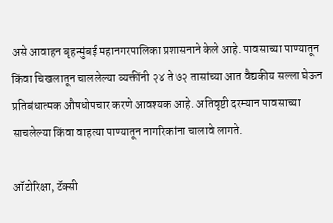असे आवाहन बृहन्मुंबई महानगरपालिका प्रशासनाने केले आहे. पावसाच्या पाण्यातून किंवा चिखलातून चाललेल्या व्यक्तींनी २४ ते ७२ तासांच्या आत वैद्यकीय सल्ला घेऊन प्रतिबंधात्मक औषधोपचार करणे आवश्यक आहे. अतिवृष्टी दरम्यान पावसाच्या साचलेल्या किंवा वाहत्या पाण्यातून नागरिकांना चालावे लागते.

ऑटोरिक्षा, टॅक्सी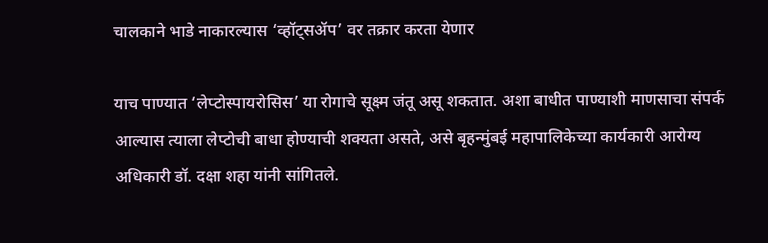चालकाने भाडे नाकारल्यास ‘व्हॉट्सॲप’ वर तक्रार करता येणार

याच पाण्यात ‘लेप्टोस्पायरोसिस’ या रोगाचे सूक्ष्म जंतू असू शकतात. अशा बाधीत पाण्याशी माणसाचा संपर्क आल्यास त्याला लेप्टोची बाधा होण्याची शक्यता असते, असे बृहन्मुंबई महापालिकेच्या कार्यकारी आरोग्य अधिकारी डॉ. दक्षा शहा यांनी सांगितले.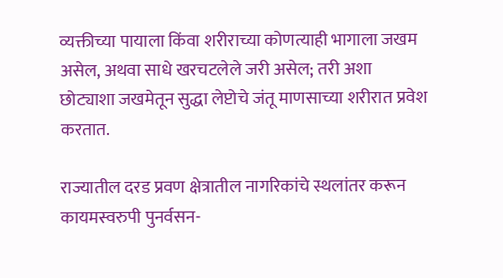व्यक्तीच्या पायाला किंवा शरीराच्या कोणत्याही भागाला जखम असेल, अथवा साधे खरचटलेले जरी असेल; तरी अशा छोट्याशा जखमेतून सुद्धा लेप्टोचे जंतू माणसाच्या शरीरात प्रवेश करतात.

राज्यातील दरड प्रवण क्षेत्रातील नागरिकांचे स्थलांतर करून कायमस्वरुपी पुनर्वसन-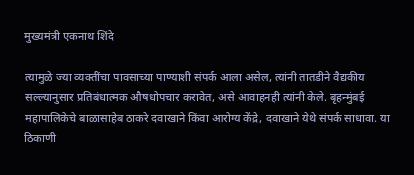मुख्यमंत्री एकनाथ शिंदे

त्यामुळे ज्या व्यक्तींचा पावसाच्या पाण्याशी संपर्क आला असेल, त्यांनी तातडीने वैद्यकीय सल्ल्यानुसार प्रतिबंधात्मक औषधोपचार करावेत, असे आवाहनही त्यांनी केले. बृहन्मुंबई महापालिकेचे बाळासाहेब ठाकरे दवाखाने किंवा आरोग्य केंद्रे, दवाखाने येथे संपर्क साधावा. या ठिकाणी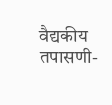वैद्यकीय तपासणी-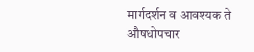मार्गदर्शन व आवश्यक ते औषधोपचार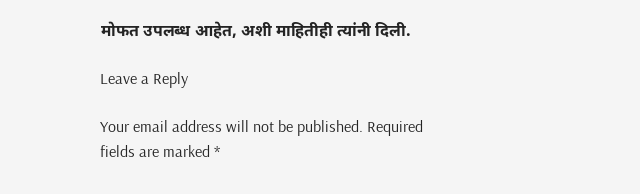मोफत उपलब्ध आहेत, अशी माहितीही त्यांनी दिली.

Leave a Reply

Your email address will not be published. Required fields are marked *